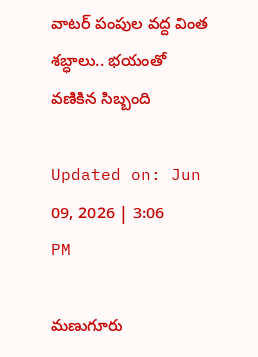వాటర్ పంపుల వద్ద వింత శబ్ధాలు.. భయంతో వణికిన సిబ్బంది

Updated on: Jun 09, 2026 | 3:06 PM

మణుగూరు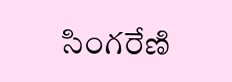సింగరేణి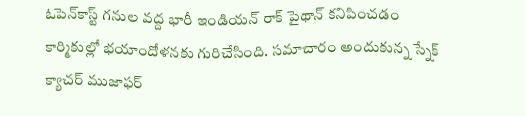ఓపెన్‌కాస్ట్ గనుల వద్ద భారీ ఇండియన్ రాక్ పైథాన్ కనిపించడం కార్మికుల్లో భయాందోళనకు గురిచేసింది. సమాచారం అందుకున్న స్నేక్ క్యాచర్ ముజాఫర్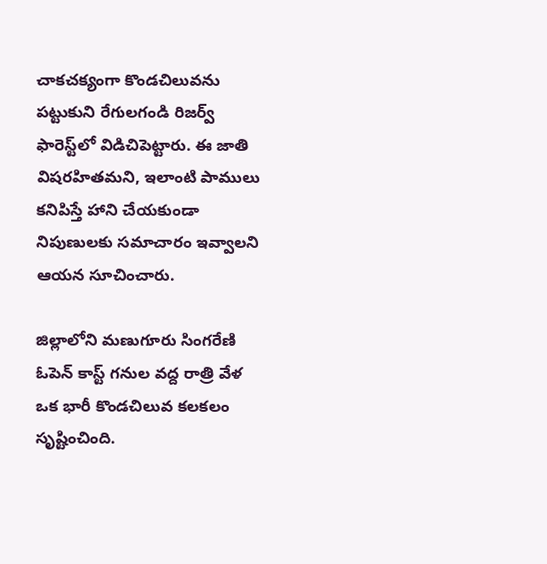చాకచక్యంగా కొండచిలువను పట్టుకుని రేగులగండి రిజర్వ్ ఫారెస్ట్‌లో విడిచిపెట్టారు. ఈ జాతి విషరహితమని, ఇలాంటి పాములు కనిపిస్తే హాని చేయకుండా నిపుణులకు సమాచారం ఇవ్వాలని ఆయన సూచించారు.

జిల్లాలోని మణుగూరు సింగరేణి ఓపెన్ కాస్ట్ గనుల వద్ద రాత్రి వేళ ఒక భారీ కొండచిలువ కలకలం సృష్టించింది.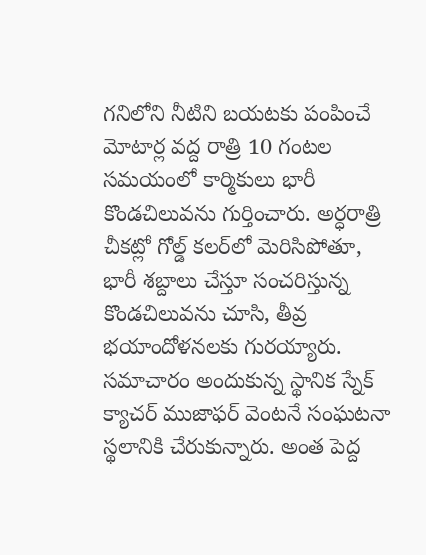గనిలోని నీటిని బయటకు పంపించే మోటార్ల వద్ద రాత్రి 10 గంటల సమయంలో కార్మికులు భారీ కొండచిలువను గుర్తించారు. అర్ధరాత్రి చీకట్లో గోల్డ్ కలర్‌లో మెరిసిపోతూ, భారీ శబ్దాలు చేస్తూ సంచరిస్తున్న కొండచిలువను చూసి, తీవ్ర భయాందోళనలకు గురయ్యారు. సమాచారం అందుకున్న స్థానిక స్నేక్ క్యాచర్ ముజాఫర్ వెంటనే సంఘటనా స్థలానికి చేరుకున్నారు. అంత పెద్ద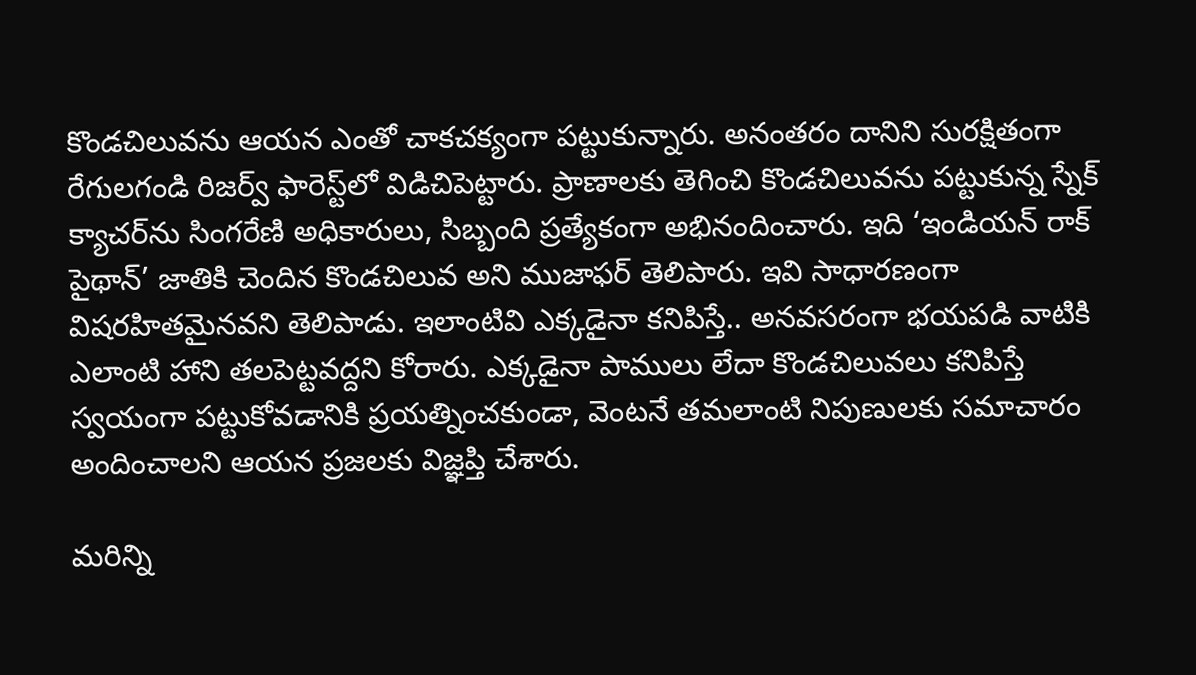కొండచిలువను ఆయన ఎంతో చాకచక్యంగా పట్టుకున్నారు. అనంతరం దానిని సురక్షితంగా రేగులగండి రిజర్వ్ ఫారెస్ట్‌లో విడిచిపెట్టారు. ప్రాణాలకు తెగించి కొండచిలువను పట్టుకున్న స్నేక్ క్యాచర్‌ను సింగరేణి అధికారులు, సిబ్బంది ప్రత్యేకంగా అభినందించారు. ఇది ‘ఇండియన్ రాక్ పైథాన్’ జాతికి చెందిన కొండచిలువ అని ముజాఫర్ తెలిపారు. ఇవి సాధారణంగా విషరహితమైనవని తెలిపాడు. ఇలాంటివి ఎక్కడైనా కనిపిస్తే.. అనవసరంగా భయపడి వాటికి ఎలాంటి హాని తలపెట్టవద్దని కోరారు. ఎక్కడైనా పాములు లేదా కొండచిలువలు కనిపిస్తే స్వయంగా పట్టుకోవడానికి ప్రయత్నించకుండా, వెంటనే తమలాంటి నిపుణులకు సమాచారం అందించాలని ఆయన ప్రజలకు విజ్ఞప్తి చేశారు.

మరిన్ని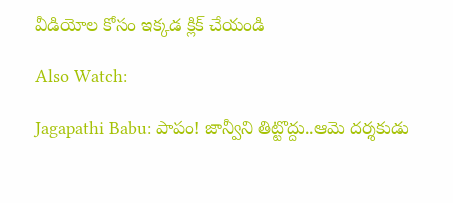వీడియోల కోసం ఇక్కడ క్లిక్ చేయండి

Also Watch:

Jagapathi Babu: పాపం! జాన్వీని తిట్టొద్దు..ఆమె దర్శకుడు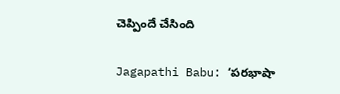చెప్పిందే చేసింది

Jagapathi Babu: ‘పరభాషా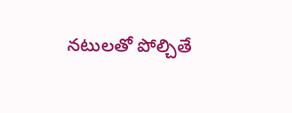నటులతో పోల్చితే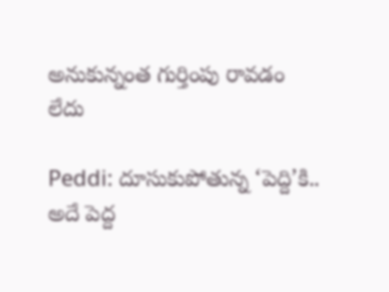అనుకున్నంత గుర్తింపు రావడం లేదు

Peddi: దూసుకుపోతున్న ‘పెద్ది’కి.. అదే పెద్ద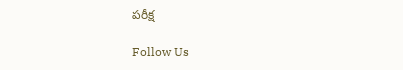పరీక్ష

Follow Us